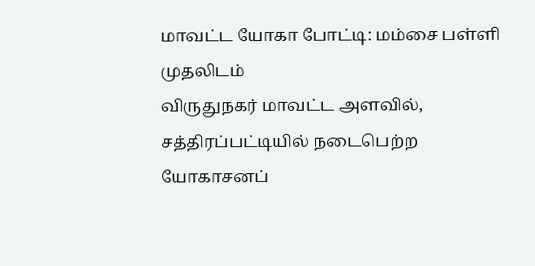மாவட்ட யோகா போட்டி: மம்சை பள்ளி முதலிடம்
விருதுநகர் மாவட்ட அளவில், சத்திரப்பட்டியில் நடைபெற்ற யோகாசனப்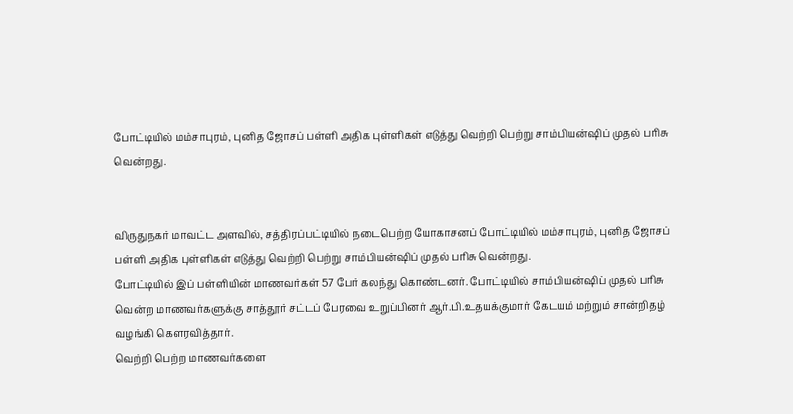போட்டியில் மம்சாபுரம், புனித ஜோசப் பள்ளி அதிக புள்ளிகள் எடுத்து வெற்றி பெற்று சாம்பியன்ஷிப் முதல் பரிசு வென்றது.


விருதுநகர் மாவட்ட அளவில், சத்திரப்பட்டியில் நடைபெற்ற யோகாசனப் போட்டியில் மம்சாபுரம், புனித ஜோசப் பள்ளி அதிக புள்ளிகள் எடுத்து வெற்றி பெற்று சாம்பியன்ஷிப் முதல் பரிசு வென்றது.
போட்டியில் இப் பள்ளியின் மாணவர்கள் 57 பேர் கலந்து கொண்டனர். போட்டியில் சாம்பியன்ஷிப் முதல் பரிசு வென்ற மாணவர்களுக்கு சாத்தூர் சட்டப் பேரவை உறுப்பினர் ஆர்.பி.உதயக்குமார் கேடயம் மற்றும் சான்றிதழ் வழங்கி கௌரவித்தார்.
வெற்றி பெற்ற மாணவர்களை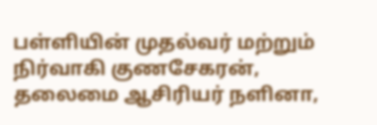பள்ளியின் முதல்வர் மற்றும் நிர்வாகி குணசேகரன், தலைமை ஆசிரியர் நளினா,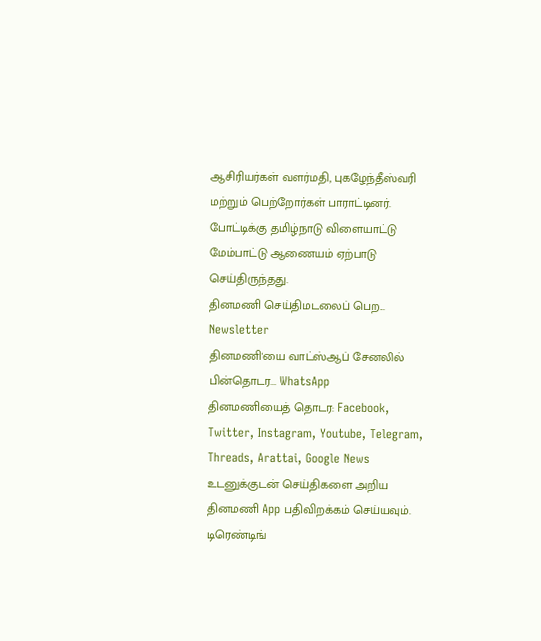ஆசிரியர்கள் வளர்மதி, புகழேந்தீஸ்வரி மற்றும் பெற்றோர்கள் பாராட்டினர். போட்டிக்கு தமிழ்நாடு விளையாட்டு மேம்பாட்டு ஆணையம் ஏற்பாடு செய்திருந்தது.
தினமணி செய்திமடலைப் பெற... Newsletter
தினமணி'யை வாட்ஸ்ஆப் சேனலில் பின்தொடர... WhatsApp
தினமணியைத் தொடர: Facebook, Twitter, Instagram, Youtube, Telegram, Threads, Arattai, Google News
உடனுக்குடன் செய்திகளை அறிய தினமணி App பதிவிறக்கம் செய்யவும்.
டிரெண்டிங்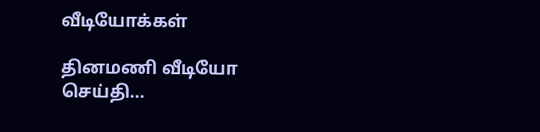வீடியோக்கள்

தினமணி வீடியோ செய்தி...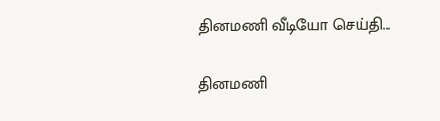தினமணி வீடியோ செய்தி...

தினமணி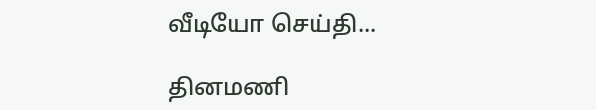வீடியோ செய்தி...

தினமணி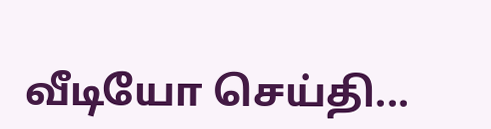வீடியோ செய்தி...